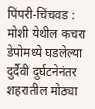पिंपरी-चिंचवड : मोशी येथील कचरा डेपोमध्ये घडलेल्या दुर्दैवी दुर्घटनेनंतर शहरातील मोठ्या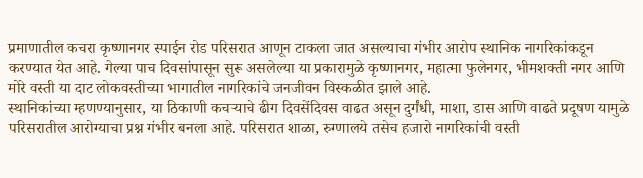प्रमाणातील कचरा कृष्णानगर स्पाईन रोड परिसरात आणून टाकला जात असल्याचा गंभीर आरोप स्थानिक नागरिकांकडून करण्यात येत आहे. गेल्या पाच दिवसांपासून सुरू असलेल्या या प्रकारामुळे कृष्णानगर, महात्मा फुलेनगर, भीमशक्ती नगर आणि मोरे वस्ती या दाट लोकवस्तीच्या भागातील नागरिकांचे जनजीवन विस्कळीत झाले आहे.
स्थानिकांच्या म्हणण्यानुसार, या ठिकाणी कचऱ्याचे ढीग दिवसेंदिवस वाढत असून दुर्गंधी, माशा, डास आणि वाढते प्रदूषण यामुळे परिसरातील आरोग्याचा प्रश्न गंभीर बनला आहे. परिसरात शाळा, रुग्णालये तसेच हजारो नागरिकांची वस्ती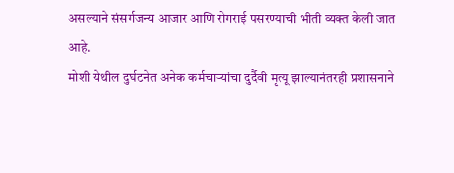असल्याने संसर्गजन्य आजार आणि रोगराई पसरण्याची भीती व्यक्त केली जात आहे.
मोशी येथील दुर्घटनेत अनेक कर्मचाऱ्यांचा दुर्दैवी मृत्यू झाल्यानंतरही प्रशासनाने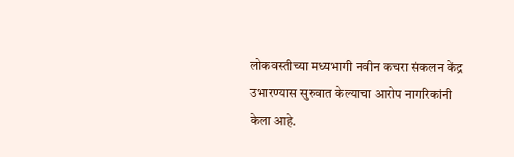लोकवस्तीच्या मध्यभागी नवीन कचरा संकलन केंद्र उभारण्यास सुरुवात केल्याचा आरोप नागरिकांनी केला आहे.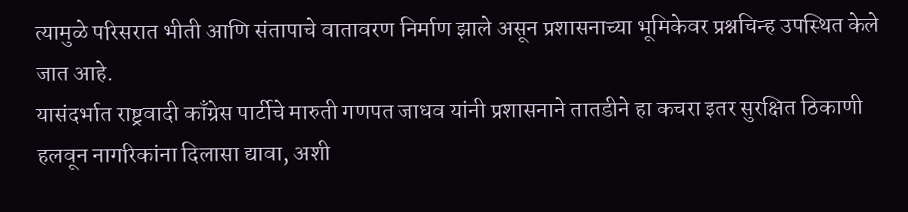त्यामुळे परिसरात भीती आणि संतापाचे वातावरण निर्माण झाले असून प्रशासनाच्या भूमिकेवर प्रश्नचिन्ह उपस्थित केले जात आहे.
यासंदर्भात राष्ट्रवादी काँग्रेस पार्टीचे मारुती गणपत जाधव यांनी प्रशासनाने तातडीने हा कचरा इतर सुरक्षित ठिकाणी हलवून नागरिकांना दिलासा द्यावा, अशी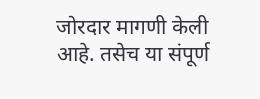जोरदार मागणी केली आहे. तसेच या संपूर्ण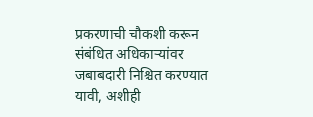प्रकरणाची चौकशी करून संबंधित अधिकाऱ्यांवर जबाबदारी निश्चित करण्यात यावी, अशीही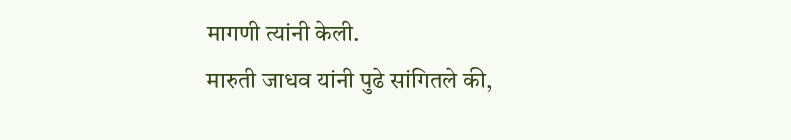मागणी त्यांनी केली.
मारुती जाधव यांनी पुढे सांगितले की,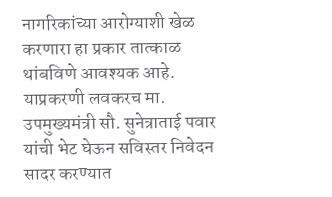नागरिकांच्या आरोग्याशी खेळ करणारा हा प्रकार तात्काळ थांबविणे आवश्यक आहे. याप्रकरणी लवकरच मा. उपमुख्यमंत्री सौ. सुनेत्राताई पवार यांची भेट घेऊन सविस्तर निवेदन सादर करण्यात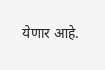येणार आहे.